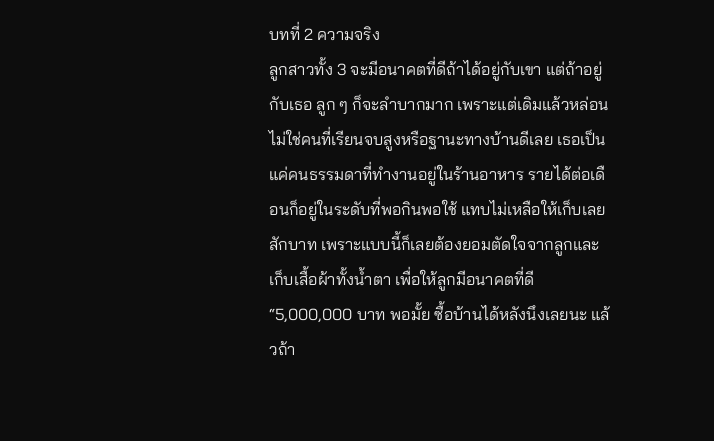บทที่ 2 ความจริง
ลูกสาวทั้ง 3 จะมีอนาคตที่ดีถ้าได้อยู่กับเขา แต่ถ้าอยู่กับเธอ ลูก ๆ ก็จะลำบากมาก เพราะแต่เดิมแล้วหล่อนไม่ใช่คนที่เรียนจบสูงหรือฐานะทางบ้านดีเลย เธอเป็นแค่คนธรรมดาที่ทำงานอยู่ในร้านอาหาร รายได้ต่อเดือนก็อยู่ในระดับที่พอกินพอใช้ แทบไม่เหลือให้เก็บเลยสักบาท เพราะแบบนี้ก็เลยต้องยอมตัดใจจากลูกและเก็บเสื้อผ้าทั้งน้ำตา เพื่อให้ลูกมีอนาคตที่ดี
“5,000,000 บาท พอมั้ย ซื้อบ้านได้หลังนึงเลยนะ แล้วถ้า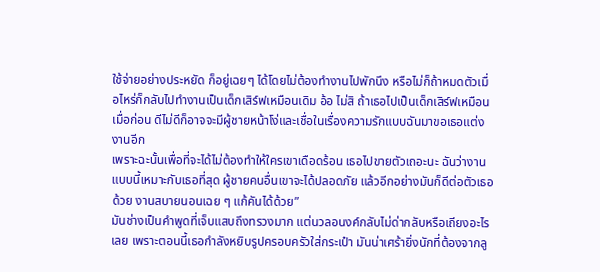ใช้จ่ายอย่างประหยัด ก็อยู่เฉยๆ ได้โดยไม่ต้องทำงานไปพักนึง หรือไม่ก็ถ้าหมดตัวเมื่อไหร่ก็กลับไปทำงานเป็นเด็กเสิร์ฟเหมือนเดิม อ้อ ไม่สิ ถ้าเธอไปเป็นเด็กเสิร์ฟเหมือนเมื่อก่อน ดีไม่ดีก็อาจจะมีผู้ชายหน้าโง่และเชื่อในเรื่องความรักแบบฉันมาขอเธอแต่งงานอีก
เพราะฉะนั้นเพื่อที่จะได้ไม่ต้องทำให้ใครเขาเดือดร้อน เธอไปขายตัวเถอะนะ ฉันว่างานแบบนี้เหมาะกับเธอที่สุด ผู้ชายคนอื่นเขาจะได้ปลอดภัย แล้วอีกอย่างมันก็ดีต่อตัวเธอด้วย งานสบายนอนเฉย ๆ แก้คันได้ด้วย”
มันช่างเป็นคำพูดที่เจ็บแสบถึงทรวงมาก แต่นวลอนงค์กลับไม่ด่ากลับหรือเถียงอะไรเลย เพราะตอนนี้เธอกำลังหยิบรูปครอบครัวใส่กระเป๋า มันน่าเศร้ายิ่งนักที่ต้องจากลู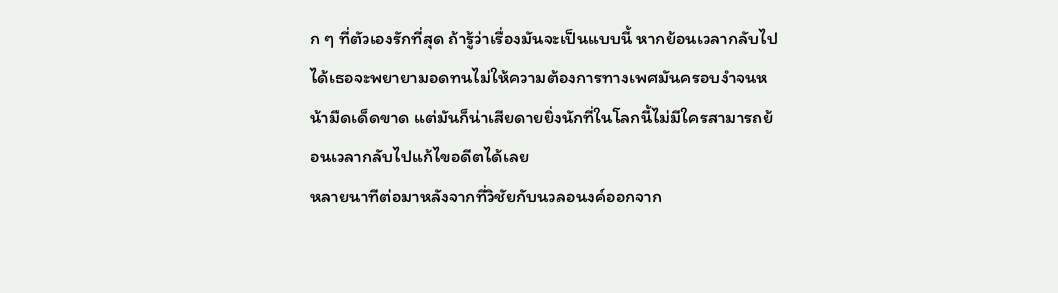ก ๆ ที่ตัวเองรักที่สุด ถ้ารู้ว่าเรื่องมันจะเป็นแบบนี้ หากย้อนเวลากลับไปได้เธอจะพยายามอดทนไม่ให้ความต้องการทางเพศมันครอบงำจนหน้ามืดเด็ดขาด แต่มันก็น่าเสียดายยิ่งนักที่ในโลกนี้ไม่มีใครสามารถย้อนเวลากลับไปแก้ไขอดีตได้เลย
หลายนาทีต่อมาหลังจากที่วิชัยกับนวลอนงค์ออกจาก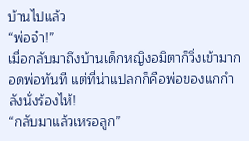บ้านไปแล้ว
“พ่อจ๋า!”
เมื่อกลับมาถึงบ้านเด็กหญิงอมิตาก็วิ่งเข้ามากอดพ่อทันที แต่ที่น่าแปลกก็คือพ่อของแกกำลังนั่งร้องไห้!
“กลับมาแล้วเหรอลูก”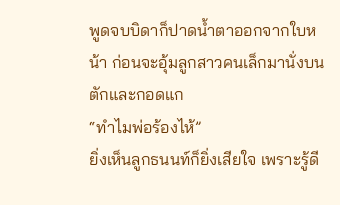พูดจบบิดาก็ปาดน้ำตาออกจากใบหน้า ก่อนจะอุ้มลูกสาวคนเล็กมานั่งบนตักและกอดแก
“ทำไมพ่อร้องไห้”
ยิ่งเห็นลูกธนนท์ก็ยิ่งเสียใจ เพราะรู้ดี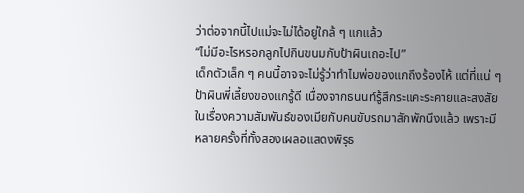ว่าต่อจากนี้ไปแม่จะไม่ได้อยู่ใกล้ ๆ แกแล้ว
“ไม่มีอะไรหรอกลูกไปกินขนมกับป้าผินเถอะไป”
เด็กตัวเล็ก ๆ คนนี้อาจจะไม่รู้ว่าทำไมพ่อของแกถึงร้องไห้ แต่ที่แน่ ๆ ป้าผินพี่เลี้ยงของแกรู้ดี เนื่องจากธนนท์รู้สึกระแคะระคายและสงสัยในเรื่องความสัมพันธ์ของเมียกับคนขับรถมาสักพักนึงแล้ว เพราะมีหลายครั้งที่ทั้งสองเผลอแสดงพิรุธ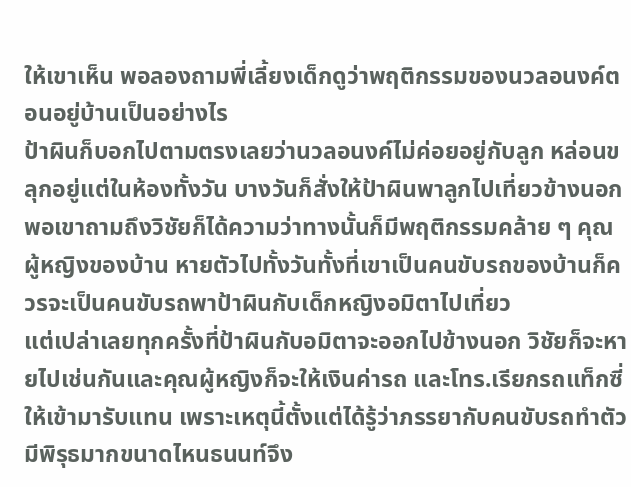ให้เขาเห็น พอลองถามพี่เลี้ยงเด็กดูว่าพฤติกรรมของนวลอนงค์ตอนอยู่บ้านเป็นอย่างไร
ป้าผินก็บอกไปตามตรงเลยว่านวลอนงค์ไม่ค่อยอยู่กับลูก หล่อนขลุกอยู่แต่ในห้องทั้งวัน บางวันก็สั่งให้ป้าผินพาลูกไปเที่ยวข้างนอก พอเขาถามถึงวิชัยก็ได้ความว่าทางนั้นก็มีพฤติกรรมคล้าย ๆ คุณผู้หญิงของบ้าน หายตัวไปทั้งวันทั้งที่เขาเป็นคนขับรถของบ้านก็ควรจะเป็นคนขับรถพาป้าผินกับเด็กหญิงอมิตาไปเที่ยว
แต่เปล่าเลยทุกครั้งที่ป้าผินกับอมิตาจะออกไปข้างนอก วิชัยก็จะหายไปเช่นกันและคุณผู้หญิงก็จะให้เงินค่ารถ และโทร.เรียกรถแท็กซี่ให้เข้ามารับแทน เพราะเหตุนี้ตั้งแต่ได้รู้ว่าภรรยากับคนขับรถทำตัวมีพิรุธมากขนาดไหนธนนท์จึง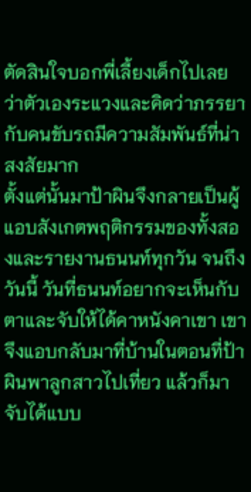ตัดสินใจบอกพี่เลี้ยงเด็กไปเลย ว่าตัวเองระแวงและคิดว่าภรรยากับคนขับรถมีความสัมพันธ์ที่น่าสงสัยมาก
ตั้งแต่นั้นมาป้าผินจึงกลายเป็นผู้แอบสังเกตพฤติกรรมของทั้งสองและรายงานธนนท์ทุกวัน จนถึงวันนี้ วันที่ธนนท์อยากจะเห็นกับตาและจับให้ได้คาหนังคาเขา เขาจึงแอบกลับมาที่บ้านในตอนที่ป้าผินพาลูกสาวไปเที่ยว แล้วก็มาจับได้แบบ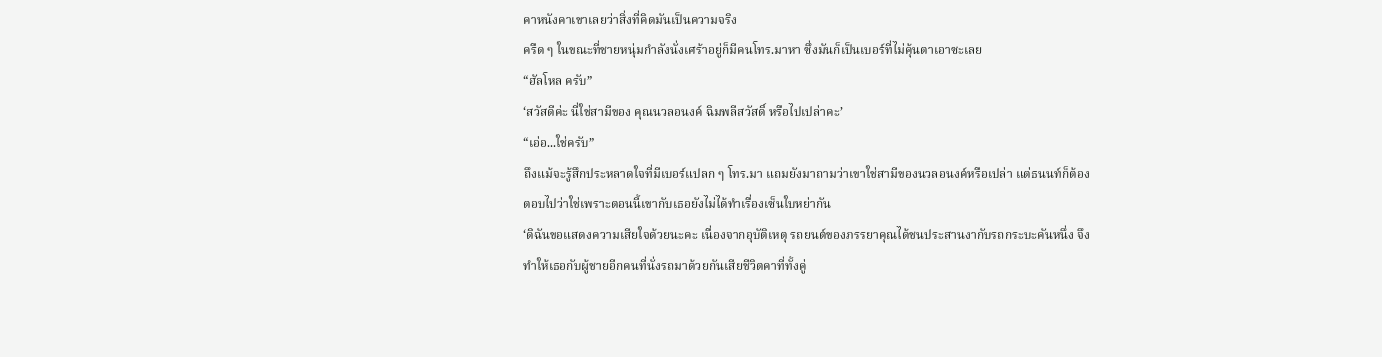คาหนังคาเขาเลยว่าสิ่งที่คิดมันเป็นความจริง
ครืด ๆ ในขณะที่ชายหนุ่มกำลังนั่งเศร้าอยู่ก็มีคนโทร.มาหา ซึ่งมันก็เป็นเบอร์ที่ไม่คุ้นตาเอาซะเลย
“ฮัลโหล ครับ”
‘สวัสดีค่ะ นี่ใช่สามีของ คุณนวลอนงค์ ฉิมพลีสวัสดิ์ หรือไปเปล่าคะ’
“เอ่อ...ใช่ครับ”
ถึงแม้จะรู้สึกประหลาดใจที่มีเบอร์แปลก ๆ โทร.มา แถมยังมาถามว่าเขาใช่สามีของนวลอนงค์หรือเปล่า แต่ธนนท์ก็ต้องตอบไปว่าใช่เพราะตอนนี้เขากับเธอยังไม่ได้ทำเรื่องเซ็นใบหย่ากัน
‘ดิฉันขอแสดงความเสียใจด้วยนะคะ เนื่องจากอุบัติเหตุ รถยนต์ของภรรยาคุณได้ชนประสานงากับรถกระบะคันหนึ่ง จึงทำให้เธอกับผู้ชายอีกคนที่นั่งรถมาด้วยกันเสียชีวิตคาที่ทั้งคู่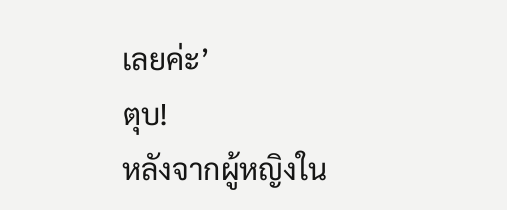เลยค่ะ’
ตุบ!
หลังจากผู้หญิงใน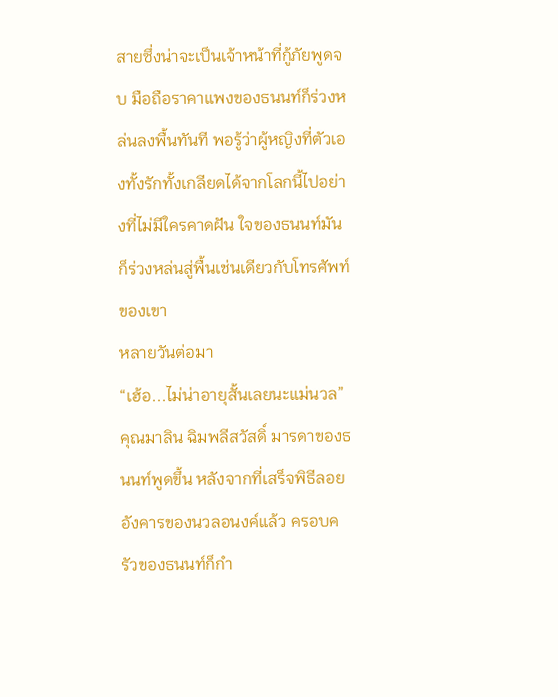สายซึ่งน่าจะเป็นเจ้าหน้าที่กู้ภัยพูดจบ มือถือราคาแพงของธนนท์ก็ร่วงหล่นลงพื้นทันที พอรู้ว่าผู้หญิงที่ตัวเองทั้งรักทั้งเกลียดได้จากโลกนี้ไปอย่างที่ไม่มีใครคาดฝัน ใจของธนนท์มันก็ร่วงหล่นสู่พื้นเช่นเดียวกับโทรศัพท์ของเขา
หลายวันต่อมา
“เฮ้อ...ไม่น่าอายุสั้นเลยนะแม่นวล”
คุณมาลิน ฉิมพลีสวัสดิ์ มารดาของธนนท์พูดขึ้น หลังจากที่เสร็จพิธีลอยอังคารของนวลอนงค์แล้ว ครอบครัวของธนนท์ก็กำ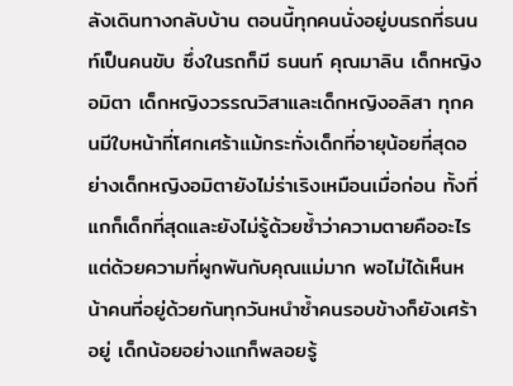ลังเดินทางกลับบ้าน ตอนนี้ทุกคนนั่งอยู่บนรถที่ธนนท์เป็นคนขับ ซึ่งในรถก็มี ธนนท์ คุณมาลิน เด็กหญิงอมิตา เด็กหญิงวรรณวิสาและเด็กหญิงอลิสา ทุกคนมีใบหน้าที่โศกเศร้าแม้กระทั่งเด็กที่อายุน้อยที่สุดอย่างเด็กหญิงอมิตายังไม่ร่าเริงเหมือนเมื่อก่อน ทั้งที่แกก็เด็กที่สุดและยังไม่รู้ด้วยซ้ำว่าความตายคืออะไร แต่ด้วยความที่ผูกพันกับคุณแม่มาก พอไม่ได้เห็นหน้าคนที่อยู่ด้วยกันทุกวันหนำซ้ำคนรอบข้างก็ยังเศร้าอยู่ เด็กน้อยอย่างแกก็พลอยรู้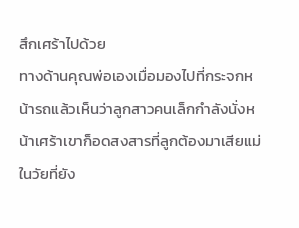สึกเศร้าไปด้วย
ทางด้านคุณพ่อเองเมื่อมองไปที่กระจกหน้ารถแล้วเห็นว่าลูกสาวคนเล็กกำลังนั่งหน้าเศร้าเขาก็อดสงสารที่ลูกต้องมาเสียแม่ในวัยที่ยัง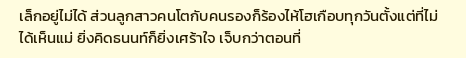เล็กอยู่ไม่ได้ ส่วนลูกสาวคนโตกับคนรองก็ร้องไห้โฮเกือบทุกวันตั้งแต่ที่ไม่ได้เห็นแม่ ยิ่งคิดธนนท์ก็ยิ่งเศร้าใจ เจ็บกว่าตอนที่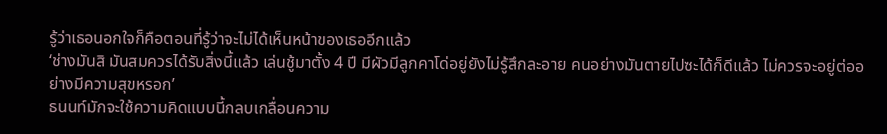รู้ว่าเธอนอกใจก็คือตอนที่รู้ว่าจะไม่ได้เห็นหน้าของเธออีกแล้ว
‘ช่างมันสิ มันสมควรได้รับสิ่งนี้แล้ว เล่นชู้มาตั้ง 4 ปี มีผัวมีลูกคาโด่อยู่ยังไม่รู้สึกละอาย คนอย่างมันตายไปซะได้ก็ดีแล้ว ไม่ควรจะอยู่ต่ออย่างมีความสุขหรอก’
ธนนท์มักจะใช้ความคิดแบบนี้กลบเกลื่อนความ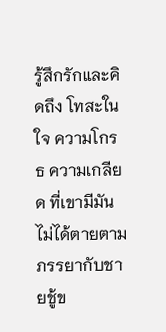รู้สึกรักและคิดถึง โทสะในใจ ความโกรธ ความเกลียด ที่เขามีมันไม่ได้ตายตามภรรยากับชายชู้ข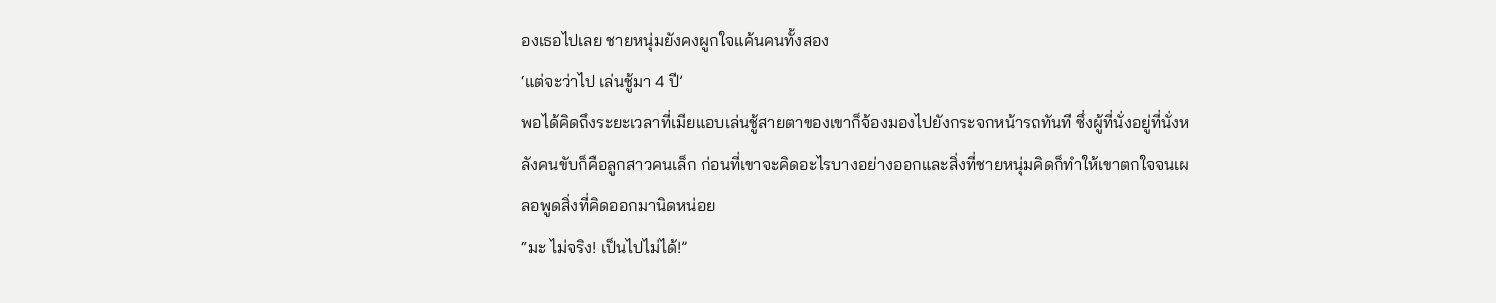องเธอไปเลย ชายหนุ่มยังคงผูกใจแค้นคนทั้งสอง
‘แต่จะว่าไป เล่นชู้มา 4 ปี’
พอได้คิดถึงระยะเวลาที่เมียแอบเล่นชู้สายตาของเขาก็จ้องมองไปยังกระจกหน้ารถทันที ซึ่งผู้ที่นั่งอยู่ที่นั่งหลังคนขับก็คือลูกสาวคนเล็ก ก่อนที่เขาจะคิดอะไรบางอย่างออกและสิ่งที่ชายหนุ่มคิดก็ทำให้เขาตกใจจนเผลอพูดสิ่งที่คิดออกมานิดหน่อย
“มะ ไม่จริง! เป็นไปไม่ได้!”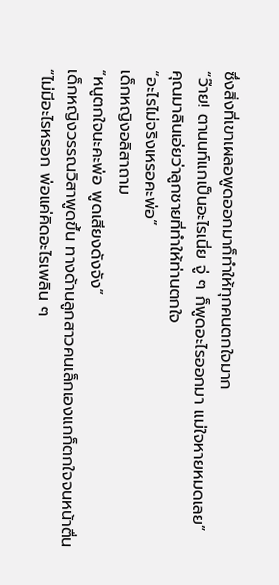ซึ่งสิ่งที่เขาเผลอพูดออกมาก็ทำให้ทุกคนตกใจมาก
“ว๊าย! ตานนท์แกเป็นอะไรเนี่ย จู่ ๆ ก็พูดอะไรออกมา แม่ใจหายหมดเลย”
คุณมาลินเอ่ยว่าลูกชายที่ทำให้ท่านตกใจ
“อะไรไม่จริงเหรอคะพ่อ”
เด็กหญิงอลิสาถาม
“หนูตกใจนะคะพ่อ พูดเสียงดังจัง”
เด็กหญิงวรรณวิสาพูดขึ้น ทางด้านลูกสาวคนเล็กเองแกก็ตกใจจนหน้าตื่น
“ไม่มีอะไรหรอก พ่อแค่คิดอะไรเพลิน ๆ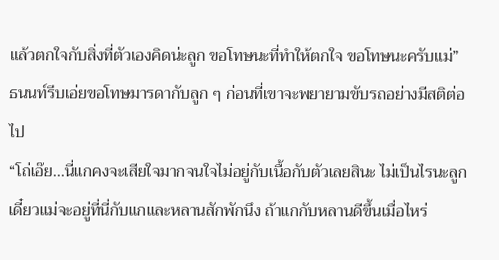แล้วตกใจกับสิ่งที่ตัวเองคิดน่ะลูก ขอโทษนะที่ทำให้ตกใจ ขอโทษนะครับแม่”
ธนนท์รีบเอ่ยขอโทษมารดากับลูก ๆ ก่อนที่เขาจะพยายามขับรถอย่างมีสติต่อไป
“โถ่เอ๊ย...นี่แกคงจะเสียใจมากจนใจไม่อยู่กับเนื้อกับตัวเลยสินะ ไม่เป็นไรนะลูก เดี๋ยวแม่จะอยู่ที่นี่กับแกและหลานสักพักนึง ถ้าแกกับหลานดีขึ้นเมื่อไหร่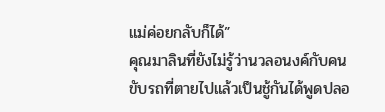แม่ค่อยกลับก็ได้”
คุณมาลินที่ยังไม่รู้ว่านวลอนงค์กับคนขับรถที่ตายไปแล้วเป็นชู้กันได้พูดปลอ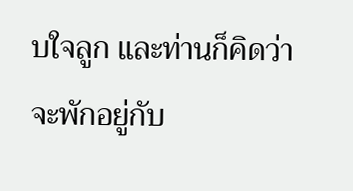บใจลูก และท่านก็คิดว่าจะพักอยู่กับ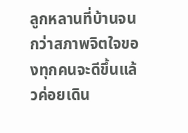ลูกหลานที่บ้านจนกว่าสภาพจิตใจของทุกคนจะดีขึ้นแล้วค่อยเดิน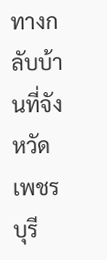ทางกลับบ้านที่จังหวัดเพชรบุรี